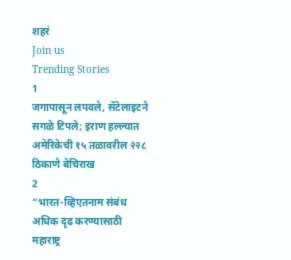शहरं
Join us
Trending Stories
1
जगापासून लपवले, सॅटेलाइटने सगळे टिपले; इराण हल्ल्यात अमेरिकेची १५ तळावरील २२८ ठिकाणे बेचिराख
2
“भारत-व्हिएतनाम संबंध अधिक दृढ करण्यासाठी महाराष्ट्र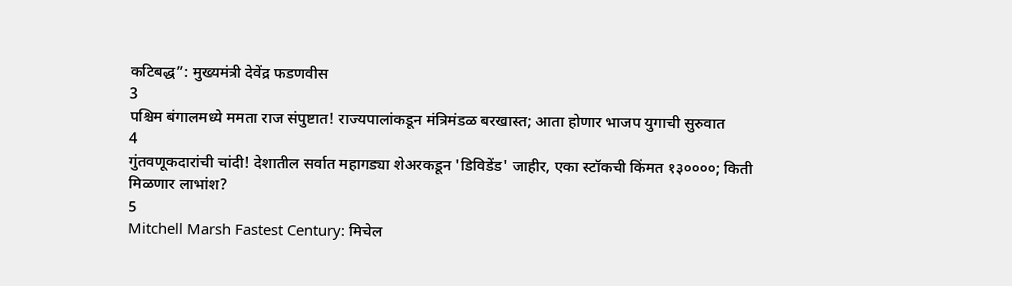कटिबद्ध”: मुख्यमंत्री देवेंद्र फडणवीस
3
पश्चिम बंगालमध्ये ममता राज संपुष्टात! राज्यपालांकडून मंत्रिमंडळ बरखास्त; आता होणार भाजप युगाची सुरुवात
4
गुंतवणूकदारांची चांदी! देशातील सर्वात महागड्या शेअरकडून 'डिविडेंड' जाहीर, एका स्टॉकची किंमत १३००००; किती मिळणार लाभांश?
5
Mitchell Marsh Fastest Century: मिचेल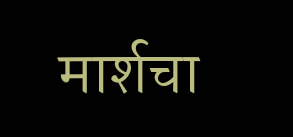मार्शचा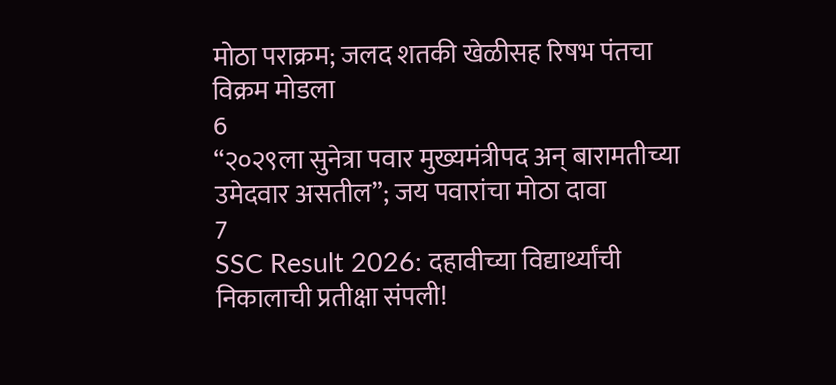मोठा पराक्रम; जलद शतकी खेळीसह रिषभ पंतचा विक्रम मोडला
6
“२०२९ला सुनेत्रा पवार मुख्यमंत्रीपद अन् बारामतीच्या उमेदवार असतील”; जय पवारांचा मोठा दावा
7
SSC Result 2026: दहावीच्या विद्यार्थ्यांची निकालाची प्रतीक्षा संपली!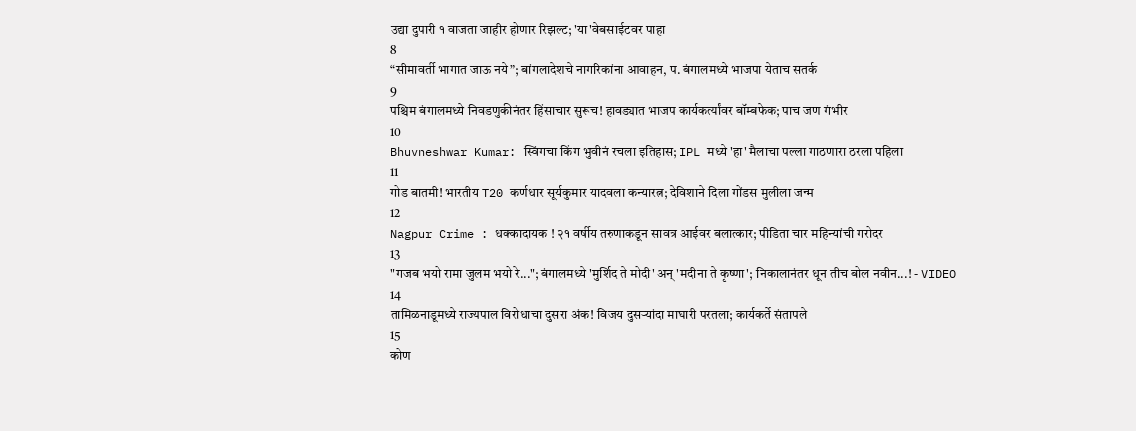उद्या दुपारी १ वाजता जाहीर होणार रिझल्ट; 'या'वेबसाईटवर पाहा
8
“सीमावर्ती भागात जाऊ नये”; बांगलादेशचे नागरिकांना आवाहन, प. बंगालमध्ये भाजपा येताच सतर्क
9
पश्चिम बंगालमध्ये निवडणुकीनंतर हिंसाचार सुरूच! हावड्यात भाजप कार्यकर्त्यांवर बॉम्बफेक; पाच जण गंभीर
10
Bhuvneshwar Kumar: स्विंगचा किंग भुवीनं रचला इतिहास; IPL मध्ये 'हा' मैलाचा पल्ला गाठणारा ठरला पहिला
11
गोड बातमी! भारतीय T20 कर्णधार सूर्यकुमार यादवला कन्यारत्न; देविशाने दिला गोंडस मुलीला जन्म
12
Nagpur Crime : धक्कादायक ! २१ वर्षीय तरुणाकडून सावत्र आईवर बलात्कार; पीडिता चार महिन्यांची गरोदर
13
"गजब भयो रामा जुलम भयो रे..."; बंगालमध्ये 'मुर्शिद ते मोदी' अन् 'मदीना ते कृष्णा'; निकालानंतर धून तीच बोल नवीन...! - VIDEO
14
तामिळनाडूमध्ये राज्यपाल विरोधाचा दुसरा अंक! विजय दुसऱ्यांदा माघारी परतला; कार्यकर्ते संतापले
15
कोण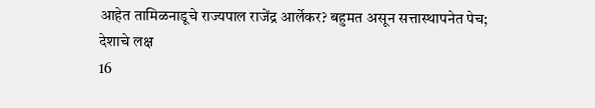आहेत तामिळनाडूचे राज्यपाल राजेंद्र आर्लेकर? बहुमत असून सत्तास्थापनेत पेच; देशाचे लक्ष
16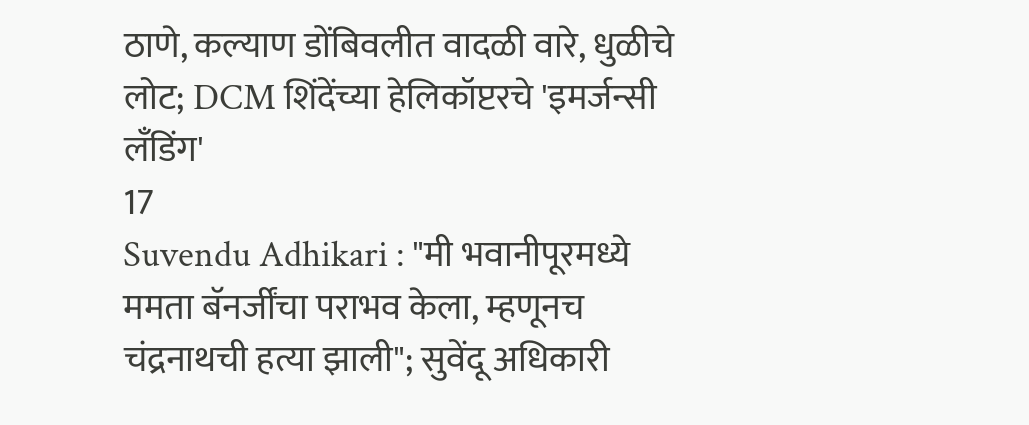ठाणे, कल्याण डोंबिवलीत वादळी वारे, धुळीचे लोट; DCM शिंदेंच्या हेलिकॉप्टरचे 'इमर्जन्सी लँडिंग'
17
Suvendu Adhikari : "मी भवानीपूरमध्ये ममता बॅनर्जींचा पराभव केला, म्हणूनच चंद्रनाथची हत्या झाली"; सुवेंदू अधिकारी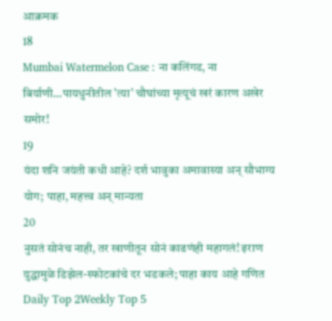आक्रमक
18
Mumbai Watermelon Case : ना कलिंगड, ना बिर्याणी...पायधुनीतील 'त्या' चौघांच्या मृत्यूचं खरं कारण अखेर समोर!
19
यंदा शनि जयंती कधी आहे? दर्श भावुका अमावास्या अन् सौभाग्य योग; पाहा, महत्त्व अन् मान्यता
20
नुसतं सोनंच नाही, तर खाणीतून सोनं काढणंही महागलं! इराण युद्धामुळे डिझेल-स्फोटकांचे दर भडकले; पाहा काय आहे गणित
Daily Top 2Weekly Top 5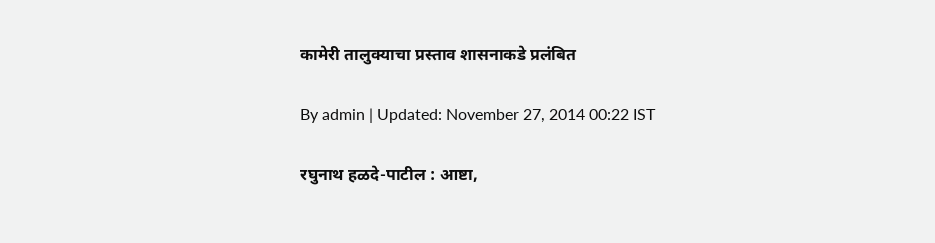कामेरी तालुक्याचा प्रस्ताव शासनाकडे प्रलंबित

By admin | Updated: November 27, 2014 00:22 IST

रघुनाथ हळदे-पाटील : आष्टा,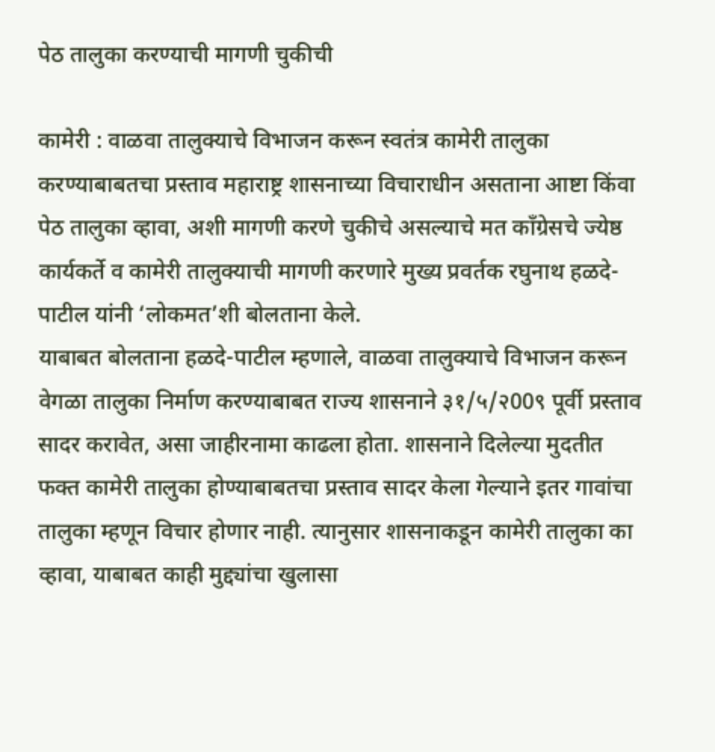पेठ तालुका करण्याची मागणी चुकीची

कामेरी : वाळवा तालुक्याचे विभाजन करून स्वतंत्र कामेरी तालुका करण्याबाबतचा प्रस्ताव महाराष्ट्र शासनाच्या विचाराधीन असताना आष्टा किंवा पेठ तालुका व्हावा, अशी मागणी करणे चुकीचे असल्याचे मत काँग्रेसचे ज्येष्ठ कार्यकर्ते व कामेरी तालुक्याची मागणी करणारे मुख्य प्रवर्तक रघुनाथ हळदे-पाटील यांनी ‘लोकमत’शी बोलताना केले.
याबाबत बोलताना हळदे-पाटील म्हणाले, वाळवा तालुक्याचे विभाजन करून वेगळा तालुका निर्माण करण्याबाबत राज्य शासनाने ३१/५/२00९ पूर्वी प्रस्ताव सादर करावेत, असा जाहीरनामा काढला होता. शासनाने दिलेल्या मुदतीत फक्त कामेरी तालुका होण्याबाबतचा प्रस्ताव सादर केला गेल्याने इतर गावांचा तालुका म्हणून विचार होणार नाही. त्यानुसार शासनाकडून कामेरी तालुका का व्हावा, याबाबत काही मुद्द्यांचा खुलासा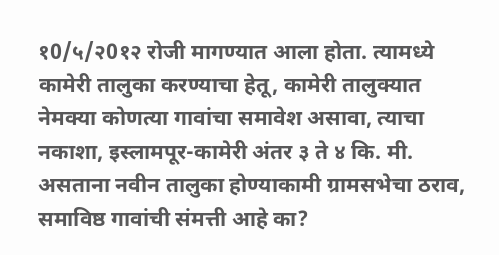१0/५/२0१२ रोजी मागण्यात आला होता. त्यामध्ये कामेरी तालुका करण्याचा हेतू, कामेरी तालुक्यात नेमक्या कोणत्या गावांचा समावेश असावा, त्याचा नकाशा, इस्लामपूर-कामेरी अंतर ३ ते ४ कि. मी. असताना नवीन तालुका होण्याकामी ग्रामसभेचा ठराव, समाविष्ठ गावांची संमत्ती आहे का?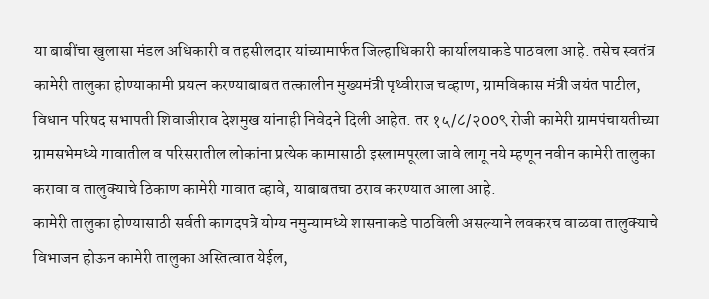या बाबींचा खुलासा मंडल अधिकारी व तहसीलदार यांच्यामार्फत जिल्हाधिकारी कार्यालयाकडे पाठवला आहे. तसेच स्वतंत्र कामेरी तालुका होण्याकामी प्रयत्न करण्याबाबत तत्कालीन मुख्यमंत्री पृथ्वीराज चव्हाण, ग्रामविकास मंत्री जयंत पाटील, विधान परिषद सभापती शिवाजीराव देशमुख यांनाही निवेदने दिली आहेत. तर १५/८/२00९ रोजी कामेरी ग्रामपंचायतीच्या ग्रामसभेमध्ये गावातील व परिसरातील लोकांना प्रत्येक कामासाठी इस्लामपूरला जावे लागू नये म्हणून नवीन कामेरी तालुका करावा व तालुक्याचे ठिकाण कामेरी गावात व्हावे, याबाबतचा ठराव करण्यात आला आहे.
कामेरी तालुका होण्यासाठी सर्वती कागदपत्रे योग्य नमुन्यामध्ये शासनाकडे पाठविली असल्याने लवकरच वाळवा तालुक्याचे विभाजन होऊन कामेरी तालुका अस्तित्वात येईल,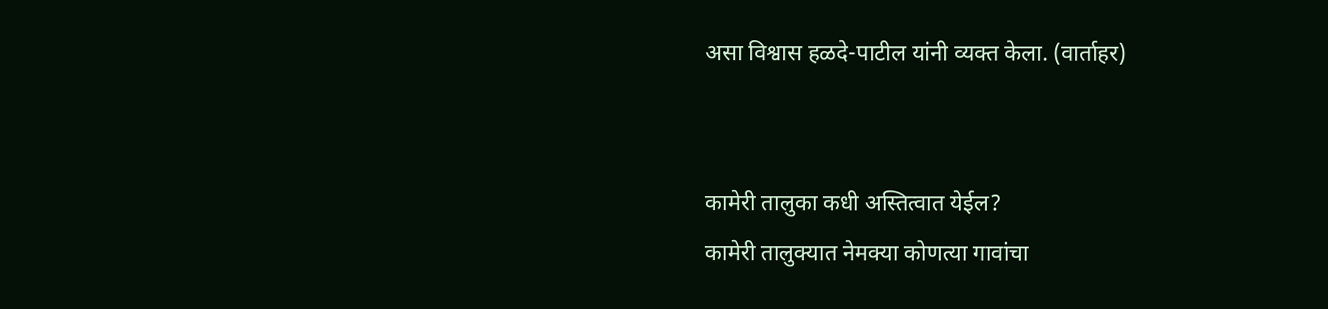असा विश्वास हळदे-पाटील यांनी व्यक्त केला. (वार्ताहर)


कामेरी तालुका कधी अस्तित्वात येईल?
कामेरी तालुक्यात नेमक्या कोणत्या गावांचा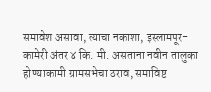समावेश असावा, त्याचा नकाशा, इस्लामपूर-कामेरी अंतर ४ कि. मी. असताना नवीन तालुका होण्याकामी ग्रामसभेचा ठराव, समाविष्ट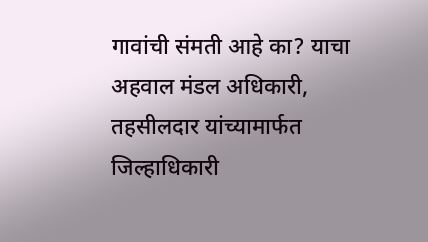गावांची संमती आहे का? याचा अहवाल मंडल अधिकारी, तहसीलदार यांच्यामार्फत जिल्हाधिकारी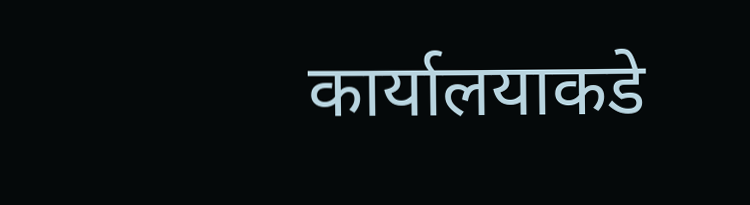कार्यालयाकडे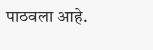पाठवला आहे.